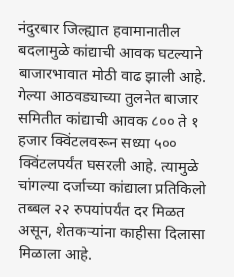नंदुरबार जिल्ह्यात हवामानातील बदलामुळे कांद्याची आवक घटल्याने बाजारभावात मोठी वाढ झाली आहे. गेल्या आठवड्याच्या तुलनेत बाजार समितीत कांद्याची आवक ८०० ते १ हजार क्विंटलवरून सध्या ५०० क्विंटलपर्यंत घसरली आहे. त्यामुळे चांगल्या दर्जाच्या कांद्याला प्रतिकिलो तब्बल २२ रुपयांपर्यंत दर मिळत असून, शेतकऱ्यांना काहीसा दिलासा मिळाला आहे.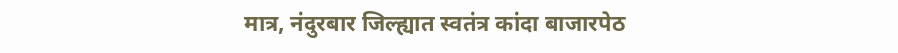मात्र, नंदुरबार जिल्ह्यात स्वतंत्र कांदा बाजारपेठ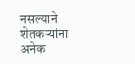नसल्याने शेतकऱ्यांना अनेक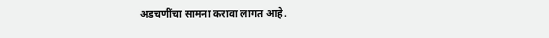अडचणींचा सामना करावा लागत आहे.